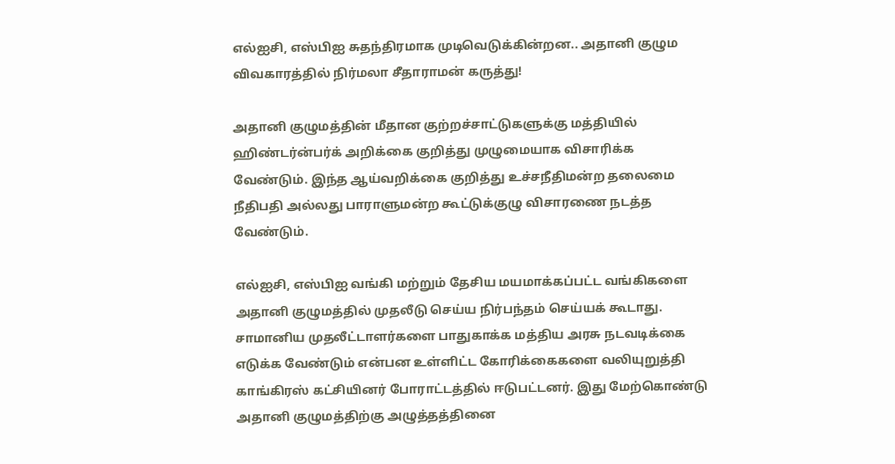எல்ஐசி, எஸ்பிஐ சுதந்திரமாக முடிவெடுக்கின்றன.. அதானி குழும விவகாரத்தில் நிர்மலா சீதாராமன் கருத்து!

அதானி குழுமத்தின் மீதான குற்றச்சாட்டுகளுக்கு மத்தியில் ஹிண்டர்ன்பர்க் அறிக்கை குறித்து முழுமையாக விசாரிக்க வேண்டும். இந்த ஆய்வறிக்கை குறித்து உச்சநீதிமன்ற தலைமை நீதிபதி அல்லது பாராளுமன்ற கூட்டுக்குழு விசாரணை நடத்த வேண்டும்.

எல்ஐசி, எஸ்பிஐ வங்கி மற்றும் தேசிய மயமாக்கப்பட்ட வங்கிகளை அதானி குழுமத்தில் முதலீடு செய்ய நிர்பந்தம் செய்யக் கூடாது. சாமானிய முதலீட்டாளர்களை பாதுகாக்க மத்திய அரசு நடவடிக்கை எடுக்க வேண்டும் என்பன உள்ளிட்ட கோரிக்கைகளை வலியுறுத்தி காங்கிரஸ் கட்சியினர் போராட்டத்தில் ஈடுபட்டனர். இது மேற்கொண்டு அதானி குழுமத்திற்கு அழுத்தத்தினை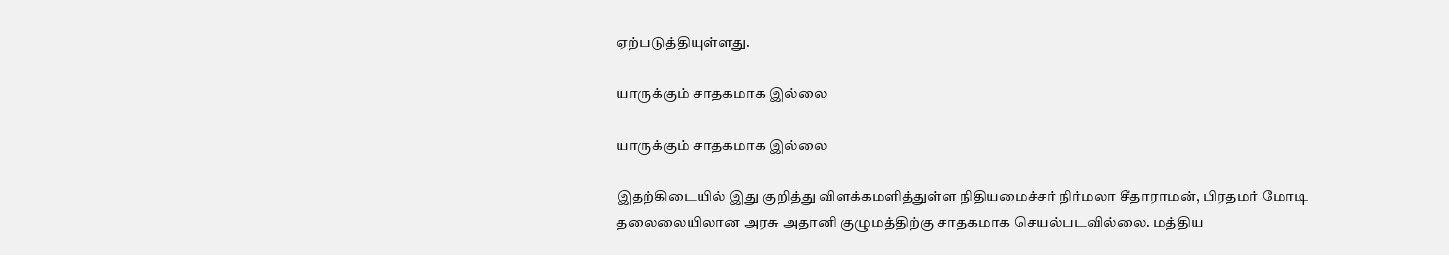ஏற்படுத்தியுள்ளது.

யாருக்கும் சாதகமாக இல்லை

யாருக்கும் சாதகமாக இல்லை

இதற்கிடையில் இது குறித்து விளக்கமளித்துள்ள நிதியமைச்சர் நிர்மலா சீதாராமன், பிரதமர் மோடி தலைலையிலான அரசு அதானி குழுமத்திற்கு சாதகமாக செயல்படவில்லை. மத்திய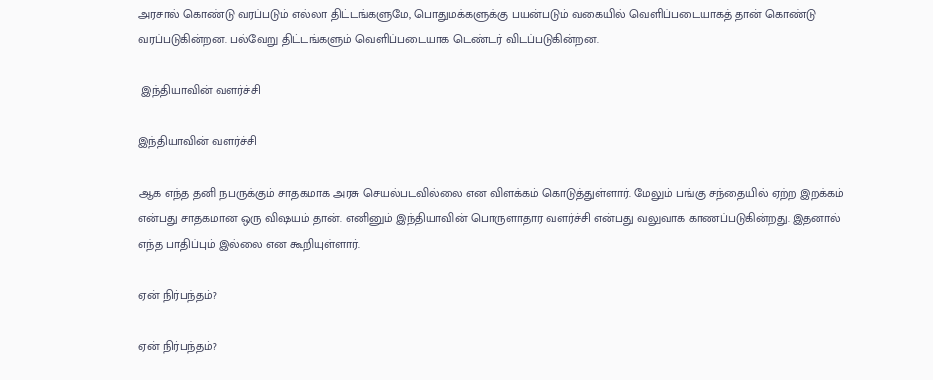அரசால் கொண்டு வரப்படும் எல்லா திட்டங்களுமே, பொதுமக்களுக்கு பயன்படும் வகையில் வெளிப்படையாகத் தான் கொண்டு வரப்படுகின்றன. பல்வேறு திட்டங்களும் வெளிப்படையாக டெண்டர் விடப்படுகின்றன.

 இந்தியாவின் வளர்ச்சி

இந்தியாவின் வளர்ச்சி

ஆக எந்த தனி நபருக்கும் சாதகமாக அரசு செயல்படவில்லை என விளக்கம் கொடுத்துள்ளார். மேலும் பங்கு சந்தையில் ஏற்ற இறக்கம் என்பது சாதகமான ஒரு விஷயம் தான். எனினும் இந்தியாவின் பொருளாதார வளர்ச்சி என்பது வலுவாக காணப்படுகின்றது. இதனால் எந்த பாதிப்பும் இல்லை என கூறியுள்ளார்.

ஏன் நிர்பந்தம்?

ஏன் நிர்பந்தம்?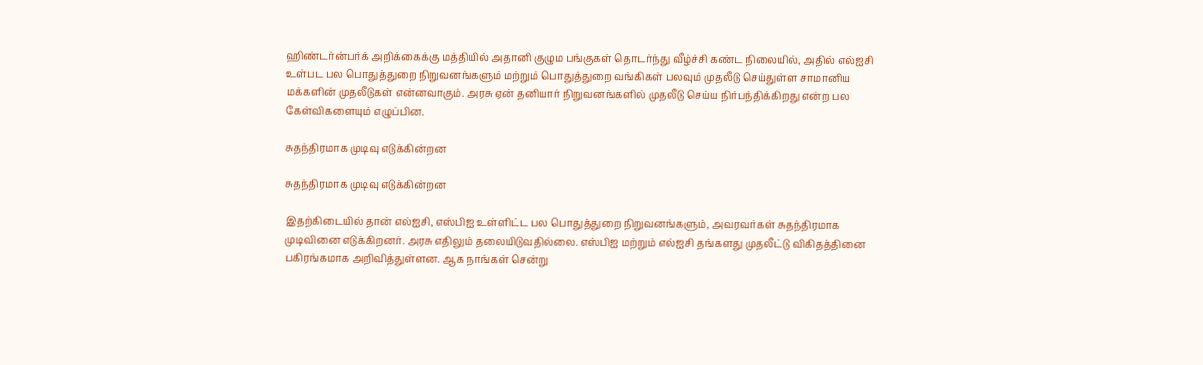ஹிண்டர்ன்பர்க் அறிக்கைக்கு மத்தியில் அதானி குழும பங்குகள் தொடர்ந்து வீழ்ச்சி கண்ட நிலையில், அதில் எல்ஐசி உள்பட பல பொதுத்துறை நிறுவனங்களும் மற்றும் பொதுத்துறை வங்கிகள் பலவும் முதலீடு செய்துள்ள சாமானிய மக்களின் முதலீடுகள் என்னவாகும். அரசு ஏன் தனியார் நிறுவனங்களில் முதலீடு செய்ய நிர்பந்திக்கிறது என்ற பல கேள்விகளையும் எழுப்பின.

சுதந்திரமாக முடிவு எடுக்கின்றன

சுதந்திரமாக முடிவு எடுக்கின்றன

இதற்கிடையில் தான் எல்ஐசி, எஸ்பிஐ உள்ளிட்ட பல பொதுத்துறை நிறுவனங்களும், அவரவர்கள் சுதந்திரமாக முடிவினை எடுக்கிறனர். அரசு எதிலும் தலையிடுவதில்லை. எஸ்பிஐ மற்றும் எல்ஐசி தங்களது முதலீட்டு விகிதத்தினை பகிரங்கமாக அறிவித்துள்ளன. ஆக நாங்கள் சென்று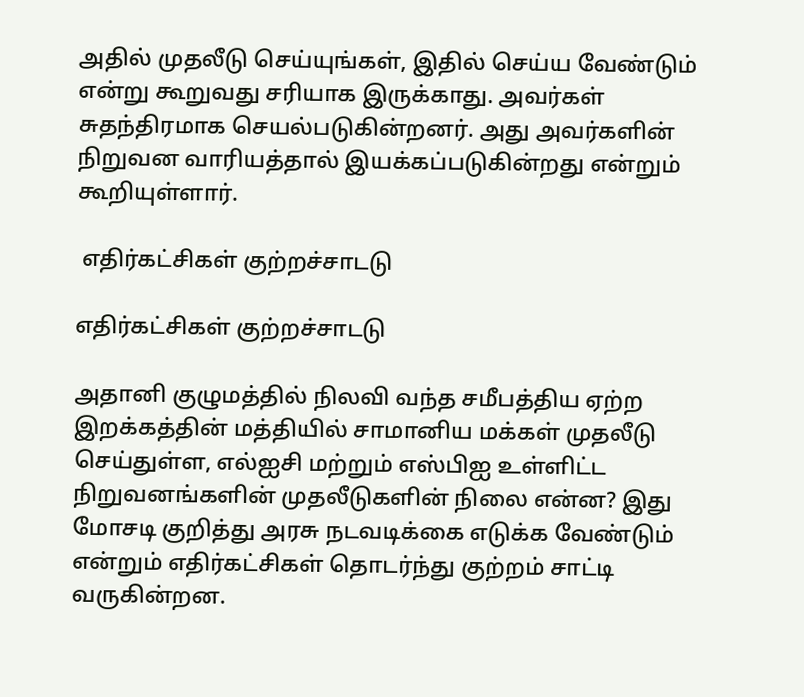அதில் முதலீடு செய்யுங்கள், இதில் செய்ய வேண்டும் என்று கூறுவது சரியாக இருக்காது. அவர்கள் சுதந்திரமாக செயல்படுகின்றனர். அது அவர்களின் நிறுவன வாரியத்தால் இயக்கப்படுகின்றது என்றும் கூறியுள்ளார்.

 எதிர்கட்சிகள் குற்றச்சாடடு

எதிர்கட்சிகள் குற்றச்சாடடு

அதானி குழுமத்தில் நிலவி வந்த சமீபத்திய ஏற்ற இறக்கத்தின் மத்தியில் சாமானிய மக்கள் முதலீடு செய்துள்ள, எல்ஐசி மற்றும் எஸ்பிஐ உள்ளிட்ட நிறுவனங்களின் முதலீடுகளின் நிலை என்ன? இது மோசடி குறித்து அரசு நடவடிக்கை எடுக்க வேண்டும் என்றும் எதிர்கட்சிகள் தொடர்ந்து குற்றம் சாட்டி வருகின்றன.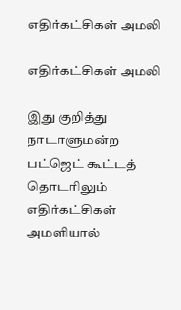எதிர்கட்சிகள் அமலி

எதிர்கட்சிகள் அமலி

இது குறித்து நாடாளுமன்ற பட்ஜெட் கூட்டத் தொடரிலும் எதிர்கட்சிகள் அமளியால்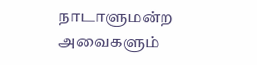நாடாளுமன்ற அவைகளும்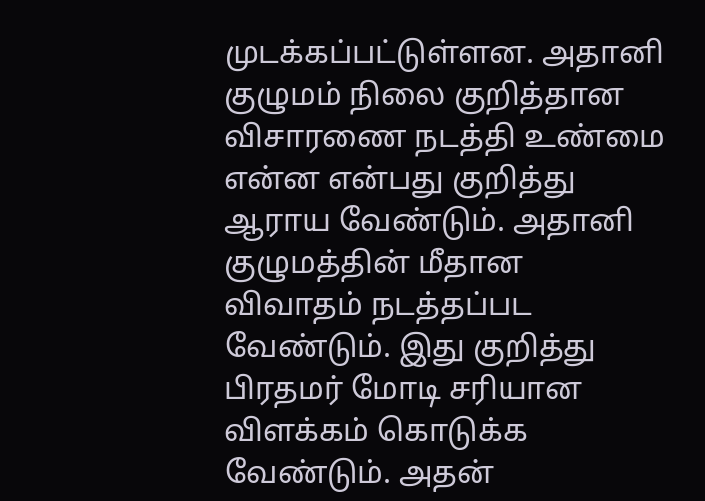முடக்கப்பட்டுள்ளன. அதானி குழுமம் நிலை குறித்தான விசாரணை நடத்தி உண்மை என்ன என்பது குறித்து ஆராய வேண்டும். அதானி குழுமத்தின் மீதான விவாதம் நடத்தப்பட வேண்டும். இது குறித்து பிரதமர் மோடி சரியான விளக்கம் கொடுக்க வேண்டும். அதன்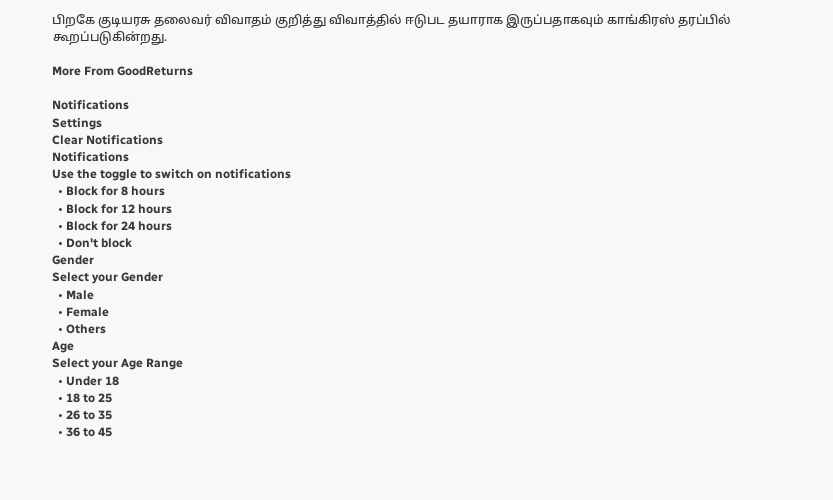பிறகே குடியரசு தலைவர் விவாதம் குறித்து விவாத்தில் ஈடுபட தயாராக இருப்பதாகவும் காங்கிரஸ் தரப்பில் கூறப்படுகின்றது.

More From GoodReturns

Notifications
Settings
Clear Notifications
Notifications
Use the toggle to switch on notifications
  • Block for 8 hours
  • Block for 12 hours
  • Block for 24 hours
  • Don't block
Gender
Select your Gender
  • Male
  • Female
  • Others
Age
Select your Age Range
  • Under 18
  • 18 to 25
  • 26 to 35
  • 36 to 45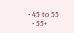• 45 to 55
  • 55+